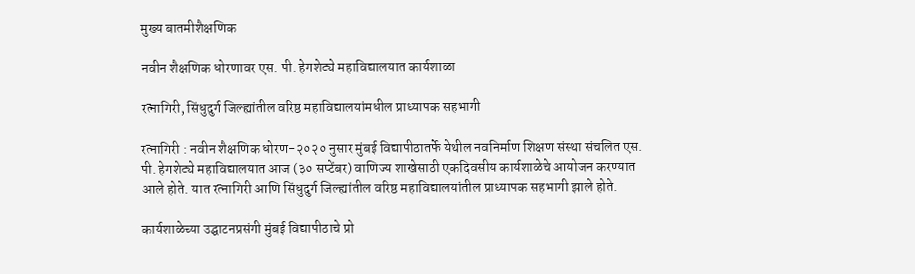मुख्य बातमीशैक्षणिक

नवीन शैक्षणिक धोरणावर एस. पी. हेगशेट्ये महाविद्यालयात कार्यशाळा

रत्नागिरी, सिंधुदुर्ग जिल्ह्यांतील वरिष्ठ महाविद्यालयांमधील प्राध्यापक सहभागी

रत्नागिरी : नवीन शैक्षणिक धोरण-२०२० नुसार मुंबई विद्यापीठातर्फे येथील नवनिर्माण शिक्षण संस्था संचलित एस. पी. हेगशेट्ये महाविद्यालयात आज (३० सप्टेंबर) वाणिज्य शाखेसाठी एकदिवसीय कार्यशाळेचे आयोजन करण्यात आले होते. यात रत्नागिरी आणि सिंधुदुर्ग जिल्ह्यांतील वरिष्ठ महाविद्यालयांतील प्राध्यापक सहभागी झाले होते.

कार्यशाळेच्या उद्घाटनप्रसंगी मुंबई विद्यापीठाचे प्रो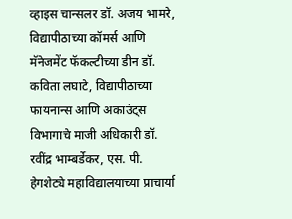व्हाइस चान्सलर डॉ. अजय भामरे, विद्यापीठाच्या कॉमर्स आणि मॅनेजमेंट फॅकल्टीच्या डीन डॉ. कविता लघाटे, विद्यापीठाच्या फायनान्स आणि अकाउंट्स विभागाचे माजी अधिकारी डॉ. रवींद्र भाम्बर्डेकर, एस. पी. हेगशेट्ये महाविद्यालयाच्या प्राचार्या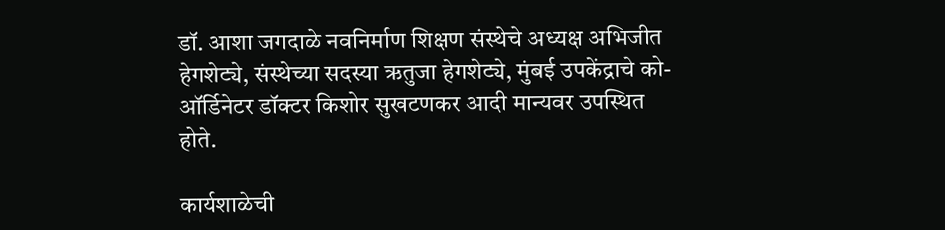डॉ. आशा जगदाळे नवनिर्माण शिक्षण संस्थेचे अध्यक्ष अभिजीत हेगशेट्ये, संस्थेच्या सदस्या ऋतुजा हेगशेट्ये, मुंबई उपकेंद्राचे को-ऑर्डिनेटर डॉक्टर किशोर सुखटणकर आदी मान्यवर उपस्थित होते.

कार्यशाळेची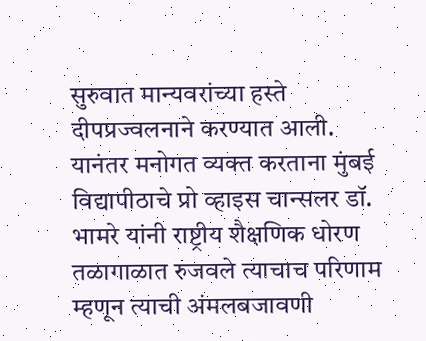सुरुवात मान्यवरांच्या हस्ते दीपप्रज्वलनाने करण्यात आली. यानंतर मनोगत व्यक्त करताना मुंबई विद्यापीठाचे प्रो व्हाइस चान्सलर डॉ. भामरे यांनी राष्ट्रीय शैक्षणिक धोरण तळागाळात रुजवले त्याचाच परिणाम म्हणून त्याची अंमलबजावणी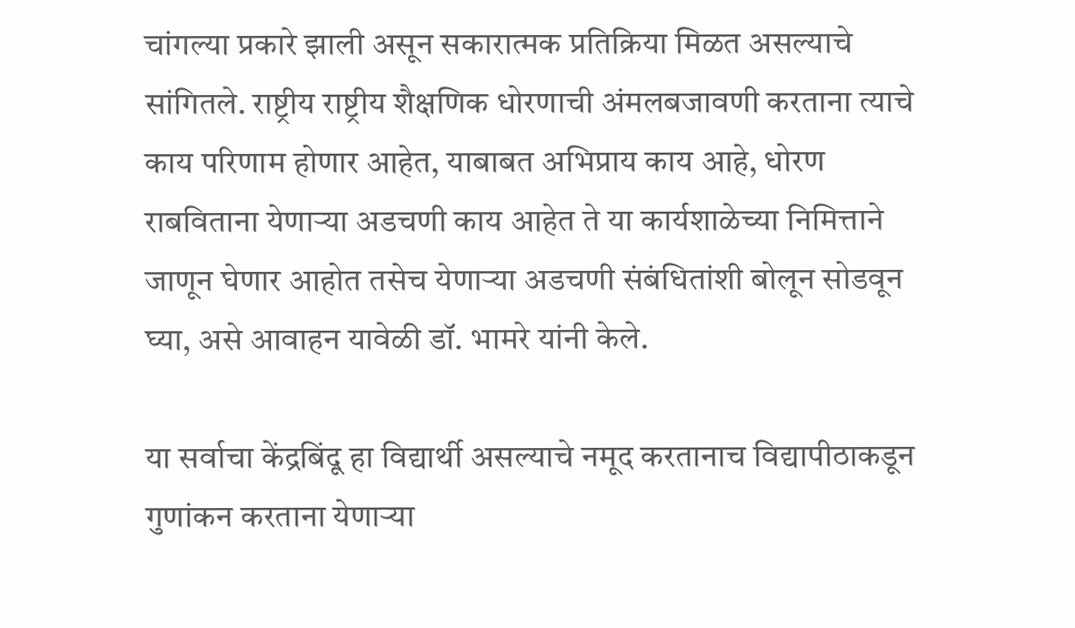चांगल्या प्रकारे झाली असून सकारात्मक प्रतिक्रिया मिळत असल्याचे सांगितले. राष्ट्रीय राष्ट्रीय शैक्षणिक धोरणाची अंमलबजावणी करताना त्याचे काय परिणाम होणार आहेत, याबाबत अभिप्राय काय आहे, धोरण राबविताना येणाऱ्या अडचणी काय आहेत ते या कार्यशाळेच्या निमित्ताने जाणून घेणार आहोत तसेच येणाऱ्या अडचणी संबंधितांशी बोलून सोडवून घ्या, असे आवाहन यावेळी डॉ. भामरे यांनी केले.

या सर्वाचा केंद्रबिंदू हा विद्यार्थी असल्याचे नमूद करतानाच विद्यापीठाकडून गुणांकन करताना येणाऱ्या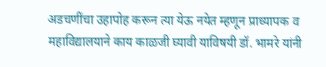अडचणींचा उहापोह करून त्या येऊ नयेत म्हणून प्राध्यापक व महाविद्यालयाने काय काळजी घ्यावी याविषयी डॉ. भामरे यांनी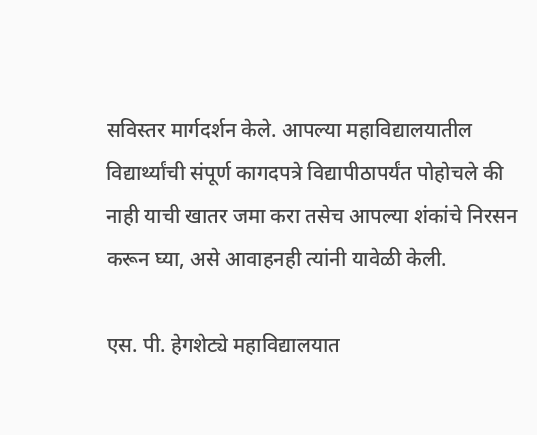सविस्तर मार्गदर्शन केले. आपल्या महाविद्यालयातील विद्यार्थ्यांची संपूर्ण कागदपत्रे विद्यापीठापर्यंत पोहोचले की नाही याची खातर जमा करा तसेच आपल्या शंकांचे निरसन करून घ्या, असे आवाहनही त्यांनी यावेळी केली.

एस. पी. हेगशेट्ये महाविद्यालयात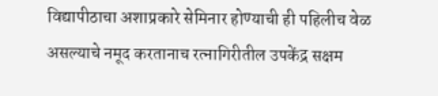विद्यापीठाचा अशाप्रकारे सेमिनार होण्याची ही पहिलीच वेळ असल्याचे नमूद करतानाच रत्नागिरीतील उपकेंद्र सक्षम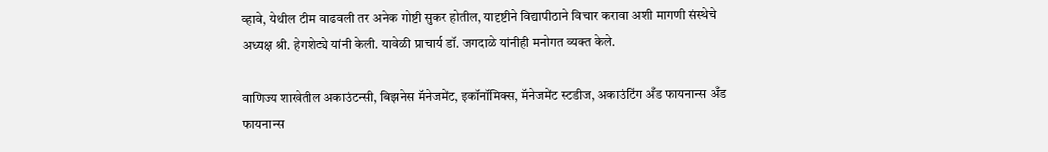व्हावे, येथील टीम वाढवली तर अनेक गोष्टी सुकर होतील, यादृष्टीने विद्यापीठाने विचार करावा अशी मागणी संस्थेचे अध्यक्ष श्री. हेगशेट्ये यांनी केली. यावेळी प्राचार्य डॉ. जगदाळे यांनीही मनोगत व्यक्त केले.

वाणिज्य शाखेतील अकाउंटन्सी, बिझनेस मॅनेजमेंट, इकॉनॉमिक्स, मॅनेजमेंट स्टडीज, अकाउंटिंग अँड फायनान्स अँड फायनान्स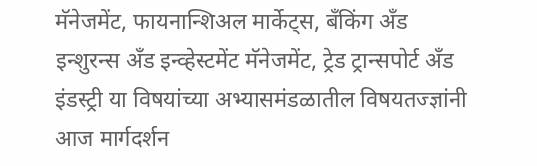मॅनेजमेंट, फायनान्शिअल मार्केट्स, बँकिंग अँड इन्शुरन्स अँड इन्व्हेस्टमेंट मॅनेजमेंट, ट्रेड ट्रान्सपोर्ट अँड इंडस्ट्री या विषयांच्या अभ्यासमंडळातील विषयतज्ज्ञांनी आज मार्गदर्शन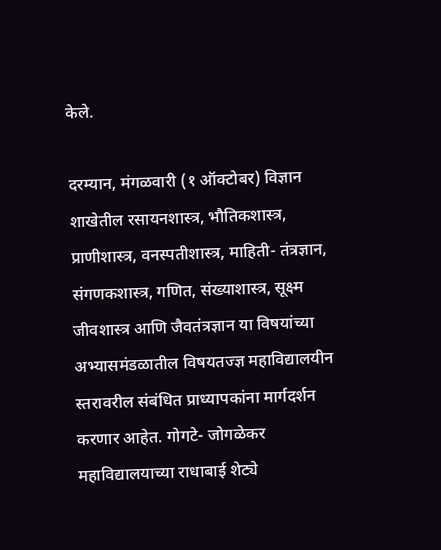केले.

दरम्यान, मंगळवारी (१ ऑक्टोबर) विज्ञान शाखेतील रसायनशास्त्र, भौतिकशास्त्र, प्राणीशास्त्र, वनस्पतीशास्त्र, माहिती- तंत्रज्ञान, संगणकशास्त्र, गणित, संख्याशास्त्र, सूक्ष्म जीवशास्त्र आणि जैवतंत्रज्ञान या विषयांच्या अभ्यासमंडळातील विषयतज्ज्ञ महाविद्यालयीन स्तरावरील संबंधित प्राध्यापकांना मार्गदर्शन करणार आहेत. गोगटे- जोगळेकर महाविद्यालयाच्या राधाबाई शेट्ये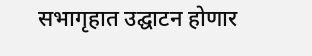सभागृहात उद्घाटन होणार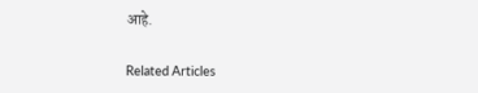आहे.

Related Articles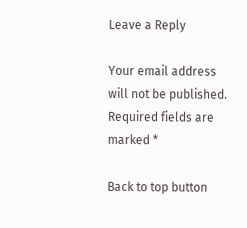Leave a Reply

Your email address will not be published. Required fields are marked *

Back to top button